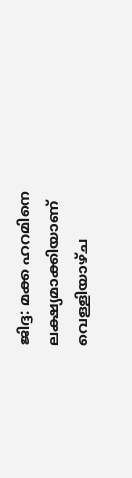ജിദ്ദ: മക്ക ഹറമിനെ ലക്ഷ്യമാക്കിയാണ് വെള്ളിയാഴ്ച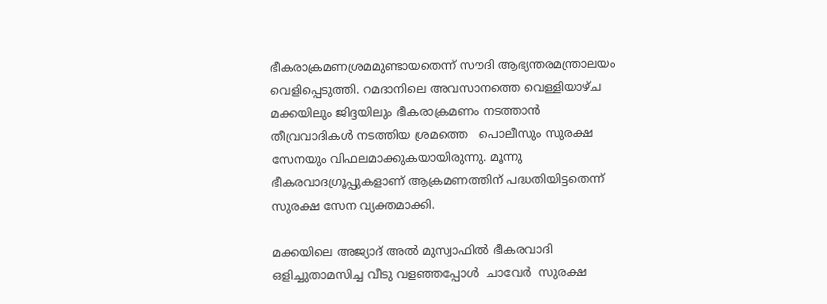ഭീകരാക്രമണശ്രമമുണ്ടായതെന്ന് സൗദി ആഭ്യന്തരമന്ത്രാലയം വെളിപ്പെടുത്തി. റമദാനിലെ അവസാനത്തെ വെള്ളിയാഴ്ച മക്കയിലും ജിദ്ദയിലും ഭീകരാക്രമണം നടത്താൻ തീവ്രവാദികൾ നടത്തിയ ശ്രമത്തെ   പൊലീസും സുരക്ഷ സേനയും വിഫലമാക്കുകയായിരുന്നു. മൂന്നു  ഭീകരവാദഗ്രൂപ്പുകളാണ് ആക്രമണത്തിന് പദ്ധതിയിട്ടതെന്ന്  സുരക്ഷ സേന വ്യക്തമാക്കി.

മക്കയിലെ അജ്യാദ് അൽ മുസ്വാഫിൽ ഭീകരവാദി ഒളിച്ചുതാമസിച്ച വീടു വളഞ്ഞപ്പോൾ  ചാവേർ  സുരക്ഷ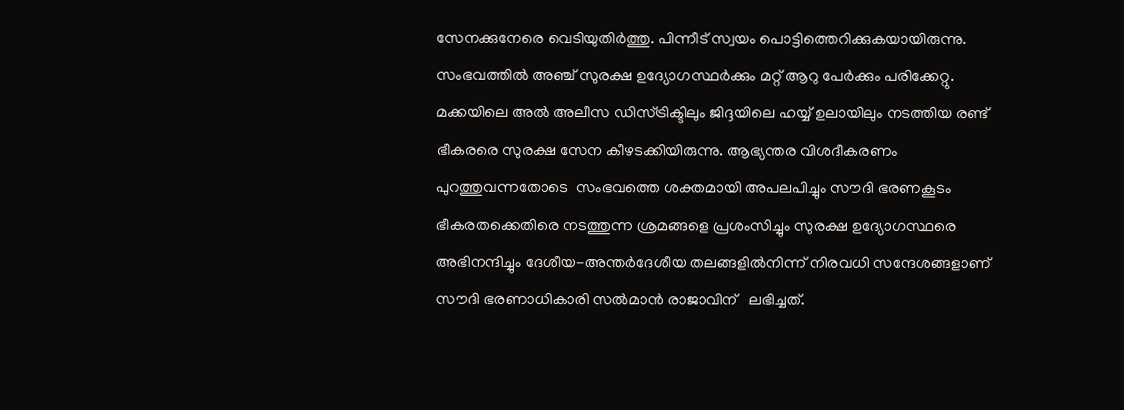സേനക്കുനേരെ വെടിയുതിർത്തു. പിന്നീട് സ്വയം പൊട്ടിത്തെറിക്കുകയായിരുന്നു. സംഭവത്തിൽ അഞ്ച് സുരക്ഷ ഉദ്യോഗസ്ഥർക്കും മറ്റ് ആറു പേർക്കും പരിക്കേറ്റു. മക്കയിലെ അൽ അലീസ ഡിസ്ട്രിക്ടിലും ജിദ്ദയിലെ ഹയ്യ് ഉലായിലും നടത്തിയ രണ്ട് ഭീകരരെ സുരക്ഷ സേന കീഴടക്കിയിരുന്നു. ആഭ്യന്തര വിശദീകരണം പുറത്തുവന്നതോടെ  സംഭവത്തെ ശക്തമായി അപലപിച്ചും സൗദി ഭരണകൂടം ഭീകരതക്കെതിരെ നടത്തുന്ന ശ്രമങ്ങളെ പ്രശംസിച്ചും സുരക്ഷ ഉദ്യോഗസ്ഥരെ അഭിനന്ദിച്ചും ദേശീയ-അന്തർദേശീയ തലങ്ങളിൽനിന്ന് നിരവധി സന്ദേശങ്ങളാണ് സൗദി ഭരണാധികാരി സൽമാൻ രാജാവിന്   ലഭിച്ചത്.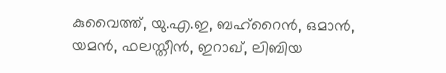കുവൈത്ത്, യു.എ.ഇ, ബഹ്റൈൻ, ഒമാൻ, യമൻ, ഫലസ്തീൻ, ഇറാഖ്, ലിബിയ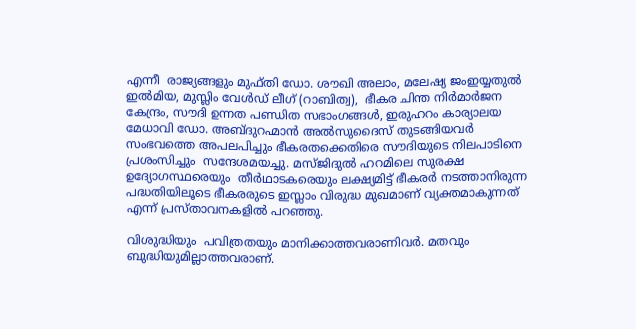എന്നീ  രാജ്യങ്ങളും മുഫ്തി ഡോ. ശൗഖി അലാം, മലേഷ്യ ജംഇയ്യതുൽ ഇൽമിയ, മുസ്ലിം വേൾഡ് ലീഗ് (റാബിത്വ),  ഭീകര ചിന്ത നിർമാർജന കേന്ദ്രം, സൗദി ഉന്നത പണ്ഡിത സഭാംഗങ്ങൾ, ഇരുഹറം കാര്യാലയ മേധാവി ഡോ. അബ്ദുറഹ്മാൻ അൽസുദൈസ് തുടങ്ങിയവർ  സംഭവത്തെ അപലപിച്ചും ഭീകരതക്കെതിരെ സൗദിയുടെ നിലപാടിനെ പ്രശംസിച്ചും  സന്ദേശമയച്ചു. മസ്ജിദുൽ ഹറമിലെ സുരക്ഷ ഉദ്യോഗസ്ഥരെയും  തീർഥാടകരെയും ലക്ഷ്യമിട്ട് ഭീകരർ നടത്താനിരുന്ന പദ്ധതിയിലൂടെ ഭീകരരുടെ ഇസ്ലാം വിരുദ്ധ മുഖമാണ് വ്യക്തമാകുന്നത് എന്ന് പ്രസ്താവനകളിൽ പറഞ്ഞു.

വിശുദ്ധിയും  പവിത്രതയും മാനിക്കാത്തവരാണിവർ. മതവും ബുദ്ധിയുമില്ലാത്തവരാണ്.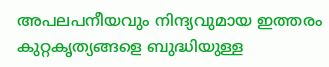അപലപനീയവും നിന്ദ്യവുമായ ഇത്തരം കുറ്റകൃത്യങ്ങളെ ബുദ്ധിയുള്ള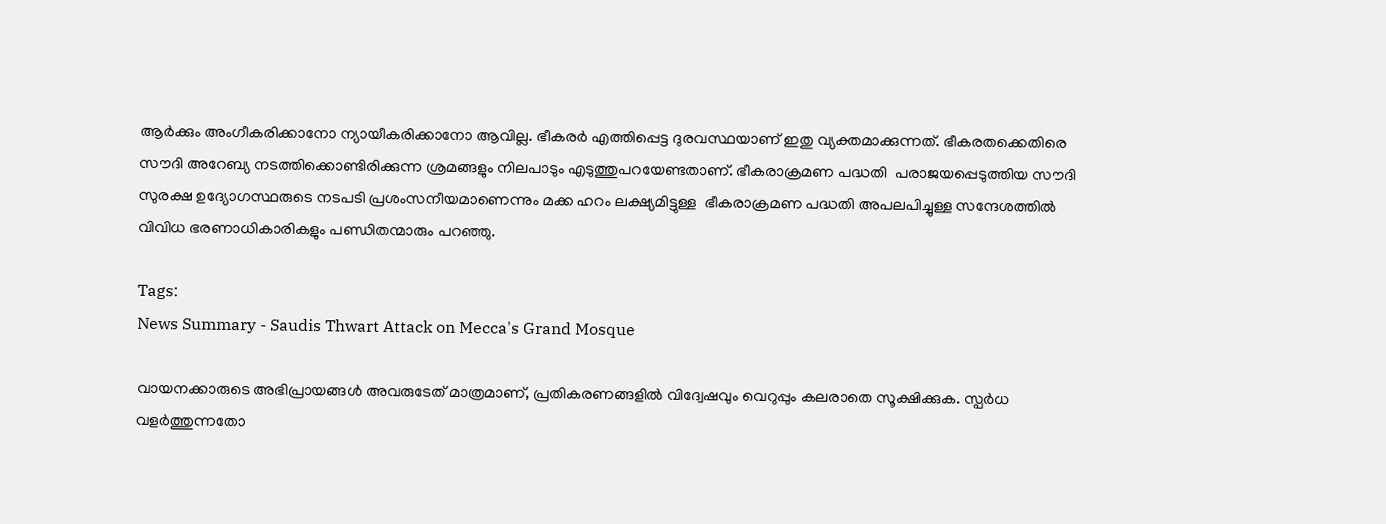ആർക്കും അംഗീകരിക്കാനോ ന്യായീകരിക്കാനോ ആവില്ല. ഭീകരർ എത്തിപ്പെട്ട ദുരവസ്ഥയാണ് ഇതു വ്യക്തമാക്കുന്നത്. ഭീകരതക്കെതിരെ സൗദി അറേബ്യ നടത്തിക്കൊണ്ടിരിക്കുന്ന ശ്രമങ്ങളും നിലപാടും എടുത്തുപറയേണ്ടതാണ്. ഭീകരാക്രമണ പദ്ധതി  പരാജയപ്പെടുത്തിയ സൗദി സുരക്ഷ ഉദ്യോഗസ്ഥരുടെ നടപടി പ്രശംസനീയമാണെന്നും മക്ക ഹറം ലക്ഷ്യമിട്ടുള്ള  ഭീകരാക്രമണ പദ്ധതി അപലപിച്ചുള്ള സന്ദേശത്തിൽ വിവിധ ഭരണാധികാരികളും പണ്ഡിതന്മാരും പറഞ്ഞു.

Tags:
News Summary - Saudis Thwart Attack on Mecca's Grand Mosque

വായനക്കാരുടെ അഭിപ്രായങ്ങള്‍ അവരുടേത് മാത്രമാണ്, പ്രതികരണങ്ങളിൽ വിദ്വേഷവും വെറുപ്പും കലരാതെ സൂക്ഷിക്കുക. സ്പർധ വളർത്തുന്നതോ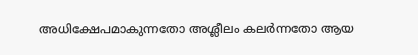അധിക്ഷേപമാകുന്നതോ അശ്ലീലം കലർന്നതോ ആയ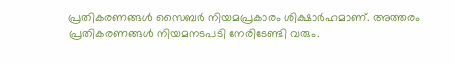പ്രതികരണങ്ങൾ സൈബർ നിയമപ്രകാരം ശിക്ഷാർഹമാണ്. അത്തരം പ്രതികരണങ്ങൾ നിയമനടപടി നേരിടേണ്ടി വരും.